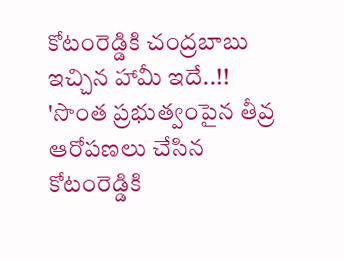కోటంరెడ్డికి చంద్రబాబు ఇచ్చిన హామీ ఇదే..!!
'సొంత ప్రభుత్వంపైన తీవ్ర ఆరోపణలు చేసిన కోటంరెడ్డికి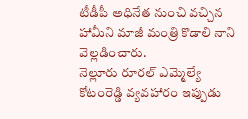టీడీపీ అధినేత నుంచి వచ్చిన హామీని మాజీ మంత్రి కొడాలి నాని వెల్లడించారు.
నెల్లూరు రూరల్ ఎమ్మెల్యే కోటంరెడ్డి వ్యవహారం ఇప్పుడు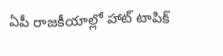ఏపీ రాజకీయాల్లో హాట్ టాపిక్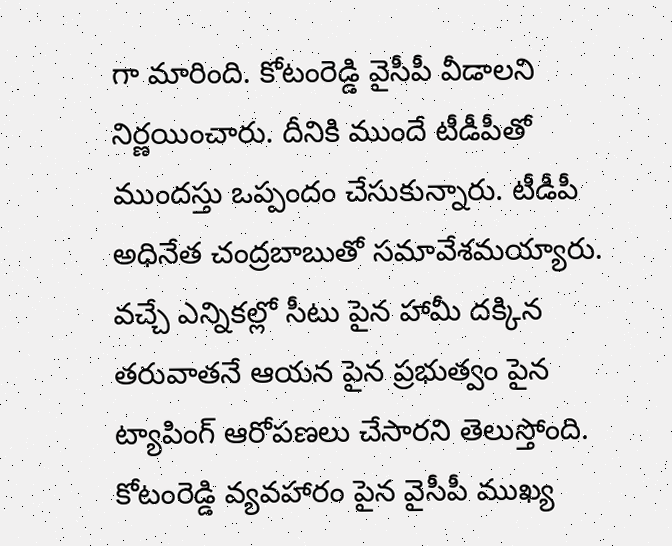గా మారింది. కోటంరెడ్డి వైసీపీ వీడాలని నిర్ణయించారు. దీనికి ముందే టీడీపీతో ముందస్తు ఒప్పందం చేసుకున్నారు. టీడీపీ అధినేత చంద్రబాబుతో సమావేశమయ్యారు. వచ్చే ఎన్నికల్లో సీటు పైన హామీ దక్కిన తరువాతనే ఆయన పైన ప్రభుత్వం పైన ట్యాపింగ్ ఆరోపణలు చేసారని తెలుస్తోంది. కోటంరెడ్డి వ్యవహారం పైన వైసీపీ ముఖ్య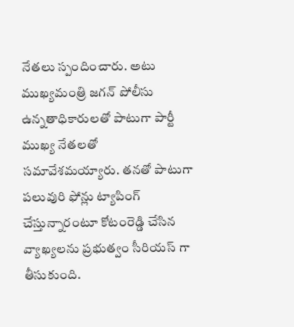నేతలు స్పందించారు. అటు ముఖ్యమంత్రి జగన్ పోలీసు ఉన్నతాధికారులతో పాటుగా పార్టీ ముఖ్య నేతలతో సమావేశమయ్యారు. తనతో పాటుగా పలువురి ఫోన్లు ట్యాపింగ్ చేస్తున్నారంటూ కోటంరెడ్డి చేసిన వ్యాఖ్యలను ప్రభుత్వం సీరియస్ గా తీసుకుంది.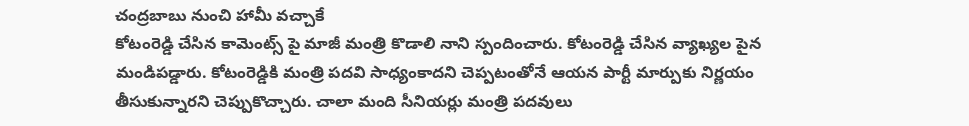చంద్రబాబు నుంచి హామీ వచ్చాకే
కోటంరెడ్డి చేసిన కామెంట్స్ పై మాజీ మంత్రి కొడాలి నాని స్పందించారు. కోటంరెడ్డి చేసిన వ్యాఖ్యల పైన మండిపడ్డారు. కోటంరెడ్డికి మంత్రి పదవి సాధ్యంకాదని చెప్పటంతోనే ఆయన పార్టీ మార్పుకు నిర్ణయం తీసుకున్నారని చెప్పుకొచ్చారు. చాలా మంది సీనియర్లు మంత్రి పదవులు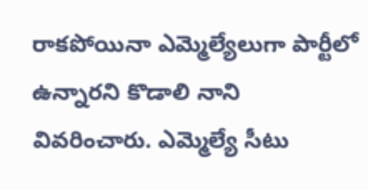రాకపోయినా ఎమ్మెల్యేలుగా పార్టీలో ఉన్నారని కొడాలి నాని వివరించారు. ఎమ్మెల్యే సీటు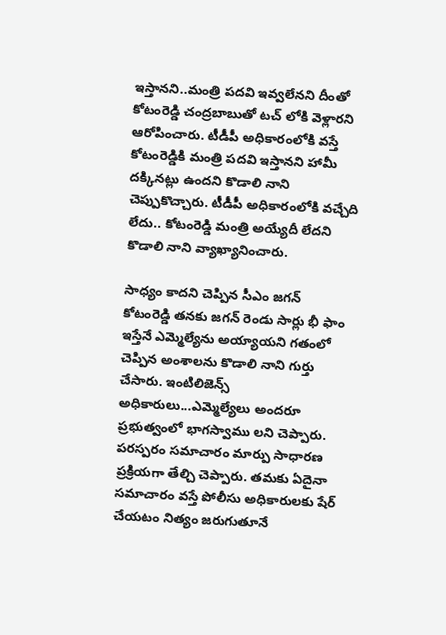ఇస్తానని..మంత్రి పదవి ఇవ్వలేనని దీంతో కోటంరెడ్డి చంద్రబాబుతో టచ్ లోకి వెళ్లారని ఆరోపించారు. టీడీపీ అధికారంలోకి వస్తే కోటంరెడ్డికి మంత్రి పదవి ఇస్తానని హామీ దక్కినట్లు ఉందని కొడాలి నాని చెప్పుకొచ్చారు. టీడీపీ అధికారంలోకి వచ్చేది లేదు.. కోటంరెడ్డి మంత్రి అయ్యేదీ లేదని కొడాలి నాని వ్యాఖ్యానించారు.

సాధ్యం కాదని చెప్పిన సీఎం జగన్
కోటంరెడ్డి తనకు జగన్ రెండు సార్లు భీ ఫాం ఇస్తేనే ఎమ్మెల్యేను అయ్యాయని గతంలో చెప్పిన అంశాలను కొడాలి నాని గుర్తు చేసారు. ఇంటిలిజెన్స్ అధికారులు...ఎమ్మెల్యేలు అందరూ ప్రభుత్వంలో భాగస్వాము లని చెప్పారు. పరస్పరం సమాచారం మార్పు సాధారణ ప్రక్రియగా తేల్చి చెప్పారు. తమకు ఏదైనా సమాచారం వస్తే పోలీసు అధికారులకు షేర్ చేయటం నిత్యం జరుగుతూనే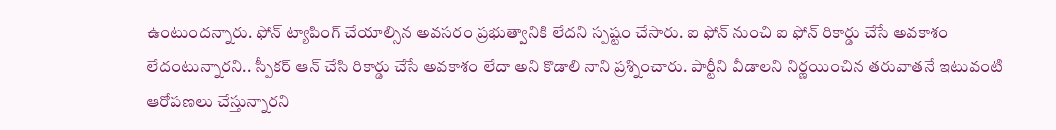ఉంటుందన్నారు. ఫోన్ ట్యాపింగ్ చేయాల్సిన అవసరం ప్రభుత్వానికి లేదని స్పష్టం చేసారు. ఐ ఫోన్ నుంచి ఐ ఫోన్ రికార్డు చేసే అవకాశం లేదంటున్నారని.. స్పీకర్ ఆన్ చేసి రికార్డు చేసే అవకాశం లేదా అని కొడాలి నాని ప్రశ్నించారు. పార్టీని వీడాలని నిర్ణయించిన తరువాతనే ఇటువంటి ఆరోపణలు చేస్తున్నారని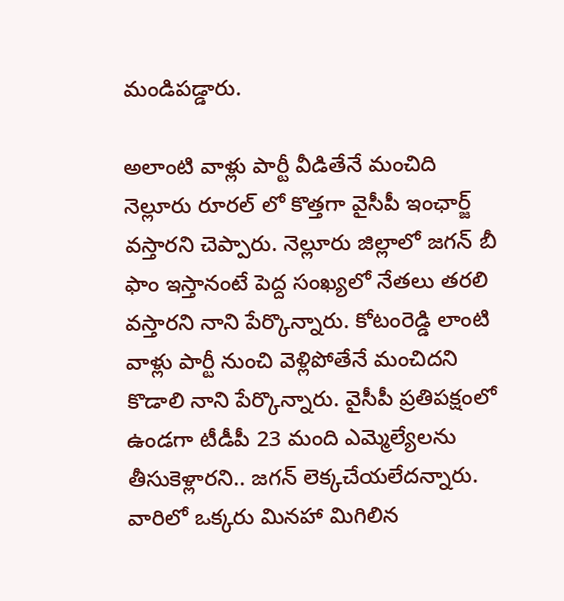మండిపడ్డారు.

అలాంటి వాళ్లు పార్టీ వీడితేనే మంచిది
నెల్లూరు రూరల్ లో కొత్తగా వైసీపీ ఇంఛార్జ్ వస్తారని చెప్పారు. నెల్లూరు జిల్లాలో జగన్ బీ ఫాం ఇస్తానంటే పెద్ద సంఖ్యలో నేతలు తరలి వస్తారని నాని పేర్కొన్నారు. కోటంరెడ్డి లాంటి వాళ్లు పార్టీ నుంచి వెళ్లిపోతేనే మంచిదని కొడాలి నాని పేర్కొన్నారు. వైసీపీ ప్రతిపక్షంలో ఉండగా టీడీపీ 23 మంది ఎమ్మెల్యేలను తీసుకెళ్లారని.. జగన్ లెక్కచేయలేదన్నారు. వారిలో ఒక్కరు మినహా మిగిలిన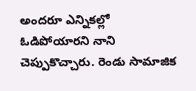అందరూ ఎన్నికల్లో ఓడిపోయారని నాని చెప్పుకొచ్చారు. రెండు సామాజిక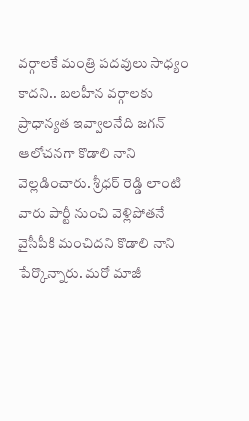వర్గాలకే మంత్రి పదవులు సాధ్యం కాదని.. బలహీన వర్గాలకు ప్రాధాన్యత ఇవ్వాలనేది జగన్ ఆలోచనగా కొడాలి నాని వెల్లడించారు. శ్రీధర్ రెడ్డి లాంటి వారు పార్టీ నుంచి వెళ్లిపోతనే వైసీపీకి మంచిదని కొడాలి నాని పేర్కొన్నారు. మరో మాజీ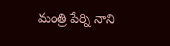మంత్రి పేర్ని నాని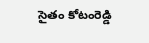సైతం కోటంరెడ్డి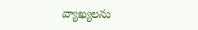వ్యాఖ్యలను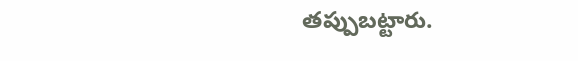తప్పుబట్టారు.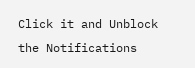Click it and Unblock the Notifications